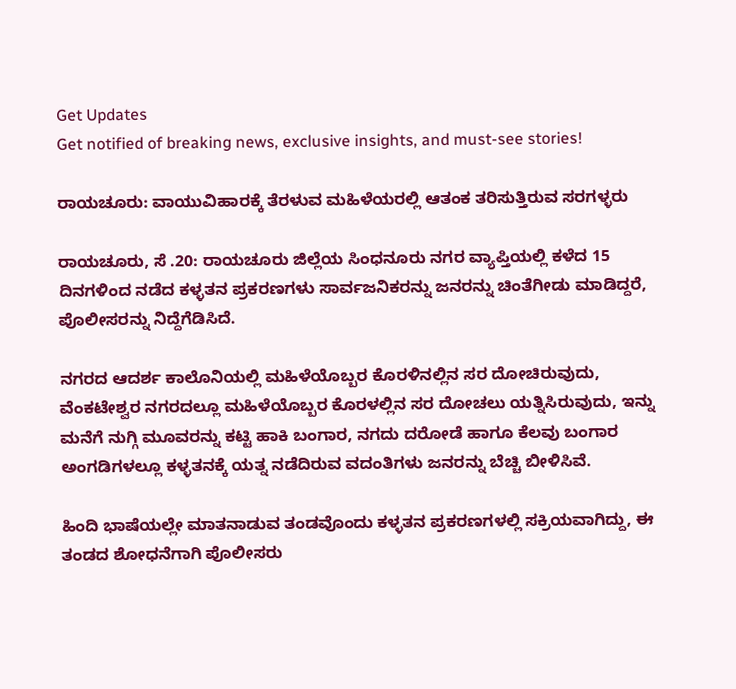Get Updates
Get notified of breaking news, exclusive insights, and must-see stories!

ರಾಯಚೂರು: ವಾಯುವಿಹಾರಕ್ಕೆ ತೆರಳುವ ಮಹಿಳೆಯರಲ್ಲಿ ಆತಂಕ ತರಿಸುತ್ತಿರುವ ಸರಗಳ್ಳರು

ರಾಯಚೂರು, ಸೆ .20: ರಾಯಚೂರು ಜಿಲ್ಲೆಯ ಸಿಂಧನೂರು ನಗರ ವ್ಯಾಪ್ತಿಯಲ್ಲಿ ಕಳೆದ 15 ದಿನಗಳಿಂದ ನಡೆದ ಕಳ್ಳತನ ಪ್ರಕರಣಗಳು ಸಾರ್ವಜನಿಕರನ್ನು ಜನರನ್ನು ಚಿಂತೆಗೀಡು ಮಾಡಿದ್ದರೆ, ಪೊಲೀಸರನ್ನು ನಿದ್ದೆಗೆಡಿಸಿದೆ.

ನಗರದ ಆದರ್ಶ ಕಾಲೊನಿಯಲ್ಲಿ ಮಹಿಳೆಯೊಬ್ಬರ ಕೊರಳಿನಲ್ಲಿನ ಸರ ದೋಚಿರುವುದು, ವೆಂಕಟೇಶ್ವರ ನಗರದಲ್ಲೂ ಮಹಿಳೆಯೊಬ್ಬರ ಕೊರಳಲ್ಲಿನ ಸರ ದೋಚಲು ಯತ್ನಿಸಿರುವುದು, ಇನ್ನು ಮನೆಗೆ ನುಗ್ಗಿ ಮೂವರನ್ನು ಕಟ್ಟಿ ಹಾಕಿ ಬಂಗಾರ, ನಗದು ದರೋಡೆ ಹಾಗೂ ಕೆಲವು ಬಂಗಾರ ಅಂಗಡಿಗಳಲ್ಲೂ ಕಳ್ಳತನಕ್ಕೆ ಯತ್ನ ನಡೆದಿರುವ ವದಂತಿಗಳು ಜನರನ್ನು ಬೆಚ್ಚಿ ಬೀಳಿಸಿವೆ.

ಹಿಂದಿ ಭಾಷೆಯಲ್ಲೇ ಮಾತನಾಡುವ ತಂಡವೊಂದು ಕಳ್ಳತನ ಪ್ರಕರಣಗಳಲ್ಲಿ ಸಕ್ರಿಯವಾಗಿದ್ದು, ಈ ತಂಡದ ಶೋಧನೆಗಾಗಿ ಪೊಲೀಸರು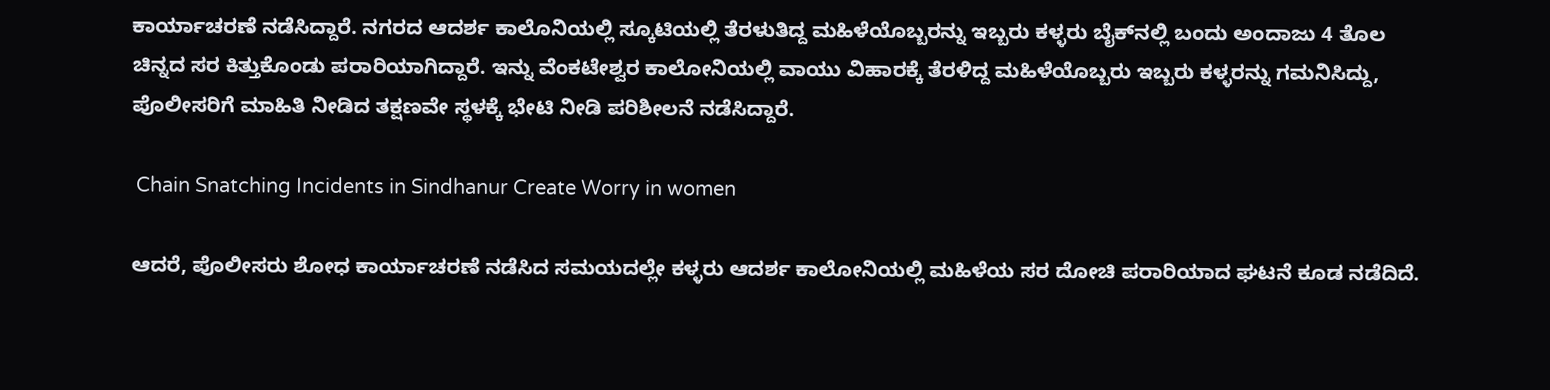ಕಾರ್ಯಾಚರಣೆ ನಡೆಸಿದ್ದಾರೆ. ನಗರದ ಆದರ್ಶ ಕಾಲೊನಿಯಲ್ಲಿ ಸ್ಕೂಟಿಯಲ್ಲಿ ತೆರಳುತಿದ್ದ ಮಹಿಳೆಯೊಬ್ಬರನ್ನು ಇಬ್ಬರು ಕಳ್ಳರು ಬೈಕ್‌ನಲ್ಲಿ ಬಂದು ಅಂದಾಜು 4 ತೊಲ ಚಿನ್ನದ ಸರ ಕಿತ್ತುಕೊಂಡು ಪರಾರಿಯಾಗಿದ್ದಾರೆ. ಇನ್ನು ವೆಂಕಟೇಶ್ವರ ಕಾಲೋನಿಯಲ್ಲಿ ವಾಯು ವಿಹಾರಕ್ಕೆ ತೆರಳಿದ್ದ ಮಹಿಳೆಯೊಬ್ಬರು ಇಬ್ಬರು ಕಳ್ಳರನ್ನು ಗಮನಿಸಿದ್ದು, ಪೊಲೀಸರಿಗೆ ಮಾಹಿತಿ ನೀಡಿದ ತಕ್ಷಣವೇ ಸ್ಥಳಕ್ಕೆ ಭೇಟಿ ನೀಡಿ ಪರಿಶೀಲನೆ ನಡೆಸಿದ್ದಾರೆ.

 Chain Snatching Incidents in Sindhanur Create Worry in women

ಆದರೆ, ಪೊಲೀಸರು ಶೋಧ ಕಾರ್ಯಾಚರಣೆ ನಡೆಸಿದ ಸಮಯದಲ್ಲೇ ಕಳ್ಳರು ಆದರ್ಶ ಕಾಲೋನಿಯಲ್ಲಿ ಮಹಿಳೆಯ ಸರ ದೋಚಿ ಪರಾರಿಯಾದ ಘಟನೆ ಕೂಡ ನಡೆದಿದೆ.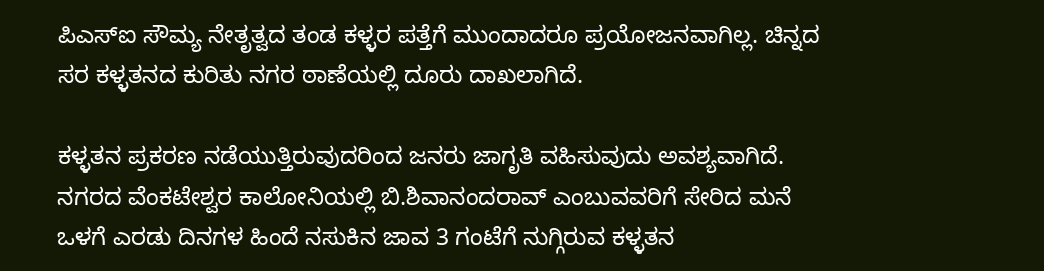ಪಿಎಸ್‌ಐ ಸೌಮ್ಯ ನೇತೃತ್ವದ ತಂಡ ಕಳ್ಳರ ಪತ್ತೆಗೆ ಮುಂದಾದರೂ ಪ್ರಯೋಜನವಾಗಿಲ್ಲ. ಚಿನ್ನದ ಸರ ಕಳ್ಳತನದ ಕುರಿತು ನಗರ ಠಾಣೆಯಲ್ಲಿ ದೂರು ದಾಖಲಾಗಿದೆ.

ಕಳ್ಳತನ ಪ್ರಕರಣ ನಡೆಯುತ್ತಿರುವುದರಿಂದ ಜನರು ಜಾಗೃತಿ ವಹಿಸುವುದು ಅವಶ್ಯವಾಗಿದೆ. ನಗರದ ವೆಂಕಟೇಶ್ವರ ಕಾಲೋನಿಯಲ್ಲಿ ಬಿ.ಶಿವಾನಂದರಾವ್‌ ಎಂಬುವವರಿಗೆ ಸೇರಿದ ಮನೆ ಒಳಗೆ ಎರಡು ದಿನಗಳ ಹಿಂದೆ ನಸುಕಿನ ಜಾವ 3 ಗಂಟೆಗೆ ನುಗ್ಗಿರುವ ಕಳ್ಳತನ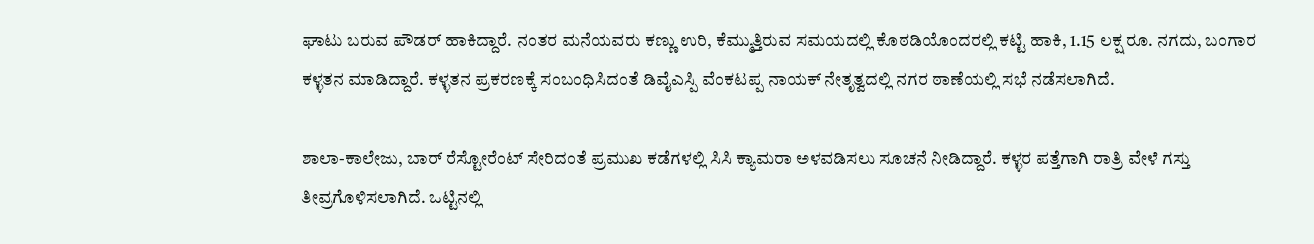ಘಾಟು ಬರುವ ಪೌಡರ್‌ ಹಾಕಿದ್ದಾರೆ. ನಂತರ ಮನೆಯವರು ಕಣ್ಣು ಉರಿ, ಕೆಮ್ಮುತ್ತಿರುವ ಸಮಯದಲ್ಲಿ ಕೊಠಡಿಯೊಂದರಲ್ಲಿ ಕಟ್ಟಿ ಹಾಕಿ, 1.15 ಲಕ್ಷ ರೂ. ನಗದು, ಬಂಗಾರ ಕಳ್ಳತನ ಮಾಡಿದ್ದಾರೆ. ಕಳ್ಳತನ ಪ್ರಕರಣಕ್ಕೆ ಸಂಬಂಧಿಸಿದಂತೆ ಡಿವೈಎಸ್ಪಿ ವೆಂಕಟಪ್ಪ ನಾಯಕ್‌ ನೇತೃತ್ವದಲ್ಲಿ ನಗರ ಠಾಣೆಯಲ್ಲಿ ಸಭೆ ನಡೆಸಲಾಗಿದೆ.

ಶಾಲಾ-ಕಾಲೇಜು, ಬಾರ್‌ ರೆಸ್ಟೋರೆಂಟ್‌ ಸೇರಿದಂತೆ ಪ್ರಮುಖ ಕಡೆಗಳಲ್ಲಿ ಸಿಸಿ ಕ್ಯಾಮರಾ ಅಳವಡಿಸಲು ಸೂಚನೆ ನೀಡಿದ್ದಾರೆ. ಕಳ್ಳರ ಪತ್ತೆಗಾಗಿ ರಾತ್ರಿ ವೇಳೆ ಗಸ್ತು ತೀವ್ರಗೊಳಿಸಲಾಗಿದೆ. ಒಟ್ಟಿನಲ್ಲಿ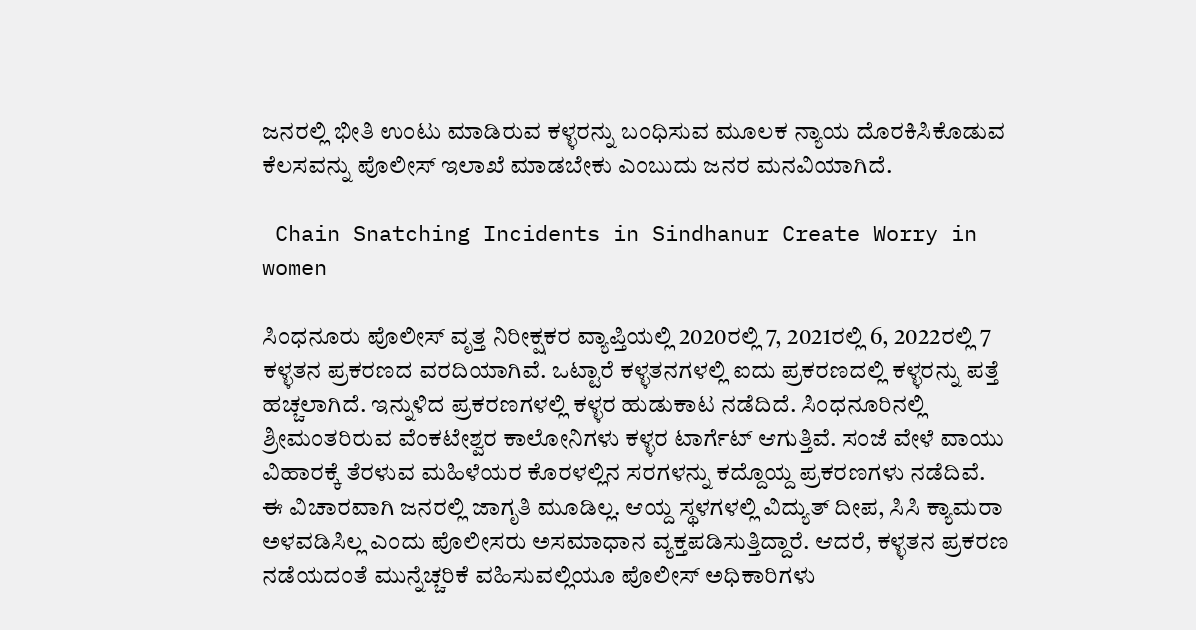ಜನರಲ್ಲಿ ಭೀತಿ ಉಂಟು ಮಾಡಿರುವ ಕಳ್ಳರನ್ನು ಬಂಧಿಸುವ ಮೂಲಕ ನ್ಯಾಯ ದೊರಕಿಸಿಕೊಡುವ ಕೆಲಸವನ್ನು ಪೊಲೀಸ್‌ ಇಲಾಖೆ ಮಾಡಬೇಕು ಎಂಬುದು ಜನರ ಮನವಿಯಾಗಿದೆ.

 Chain Snatching Incidents in Sindhanur Create Worry in women

ಸಿಂಧನೂರು ಪೊಲೀಸ್‌ ವೃತ್ತ ನಿರೀಕ್ಷಕರ ವ್ಯಾಪ್ತಿಯಲ್ಲಿ 2020ರಲ್ಲಿ 7, 2021ರಲ್ಲಿ 6, 2022ರಲ್ಲಿ 7 ಕಳ್ಳತನ ಪ್ರಕರಣದ ವರದಿಯಾಗಿವೆ. ಒಟ್ಟಾರೆ ಕಳ್ಳತನಗಳಲ್ಲಿ ಐದು ಪ್ರಕರಣದಲ್ಲಿ ಕಳ್ಳರನ್ನು ಪತ್ತೆ ಹಚ್ಚಲಾಗಿದೆ. ಇನ್ನುಳಿದ ಪ್ರಕರಣಗಳಲ್ಲಿ ಕಳ್ಳರ ಹುಡುಕಾಟ ನಡೆದಿದೆ. ಸಿಂಧನೂರಿನಲ್ಲಿ ಶ್ರೀಮಂತರಿರುವ ವೆಂಕಟೇಶ್ವರ ಕಾಲೋನಿಗಳು ಕಳ್ಳರ ಟಾರ್ಗೆಟ್‌ ಆಗುತ್ತಿವೆ. ಸಂಜೆ ವೇಳೆ ವಾಯು ವಿಹಾರಕ್ಕೆ ತೆರಳುವ ಮಹಿಳೆಯರ ಕೊರಳಲ್ಲಿನ ಸರಗಳನ್ನು ಕದ್ದೊಯ್ದ ಪ್ರಕರಣಗಳು ನಡೆದಿವೆ. ಈ ವಿಚಾರವಾಗಿ ಜನರಲ್ಲಿ ಜಾಗೃತಿ ಮೂಡಿಲ್ಲ. ಆಯ್ದ ಸ್ಥಳಗಳಲ್ಲಿ ವಿದ್ಯುತ್‌ ದೀಪ, ಸಿಸಿ ಕ್ಯಾಮರಾ ಅಳವಡಿಸಿಲ್ಲ ಎಂದು ಪೊಲೀಸರು ಅಸಮಾಧಾನ ವ್ಯಕ್ತಪಡಿಸುತ್ತಿದ್ದಾರೆ. ಆದರೆ, ಕಳ್ಳತನ ಪ್ರಕರಣ ನಡೆಯದಂತೆ ಮುನ್ನೆಚ್ಚರಿಕೆ ವಹಿಸುವಲ್ಲಿಯೂ ಪೊಲೀಸ್‌ ಅಧಿಕಾರಿಗಳು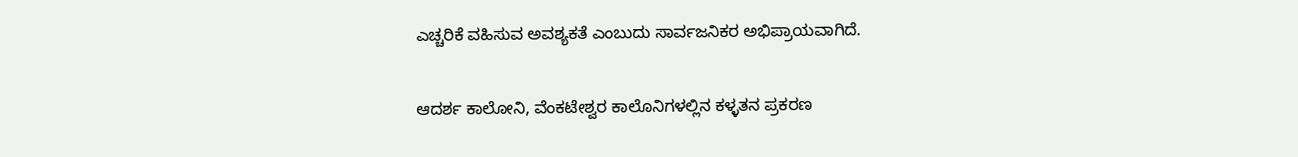ಎಚ್ಚರಿಕೆ ವಹಿಸುವ ಅವಶ್ಯಕತೆ ಎಂಬುದು ಸಾರ್ವಜನಿಕರ ಅಭಿಪ್ರಾಯವಾಗಿದೆ.

ಆದರ್ಶ ಕಾಲೋನಿ, ವೆಂಕಟೇಶ್ವರ ಕಾಲೊನಿಗಳಲ್ಲಿನ ಕಳ್ಳತನ ಪ್ರಕರಣ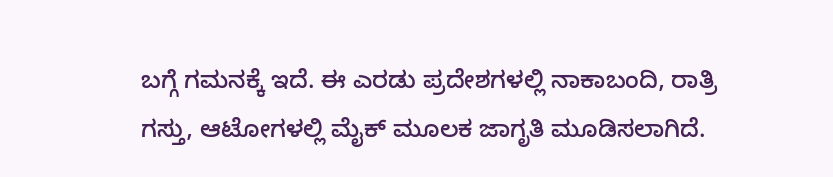ಬಗ್ಗೆ ಗಮನಕ್ಕೆ ಇದೆ. ಈ ಎರಡು ಪ್ರದೇಶಗಳಲ್ಲಿ ನಾಕಾಬಂದಿ, ರಾತ್ರಿ ಗಸ್ತು, ಆಟೋಗಳಲ್ಲಿ ಮೈಕ್‌ ಮೂಲಕ ಜಾಗೃತಿ ಮೂಡಿಸಲಾಗಿದೆ.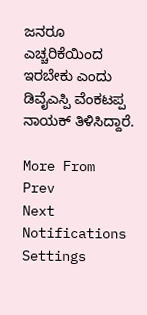ಜನರೂ ಎಚ್ಚರಿಕೆಯಿಂದ ಇರಬೇಕು ಎಂದು ಡಿವೈಎಸ್ಪಿ ವೆಂಕಟಪ್ಪ ನಾಯಕ್‌ ತಿಳಿಸಿದ್ದಾರೆ.

More From
Prev
Next
Notifications
Settings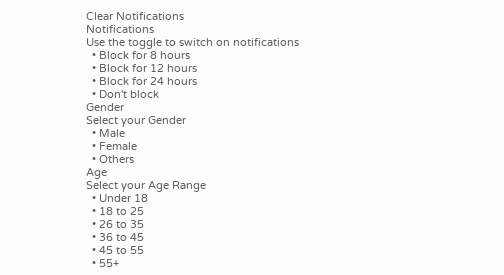Clear Notifications
Notifications
Use the toggle to switch on notifications
  • Block for 8 hours
  • Block for 12 hours
  • Block for 24 hours
  • Don't block
Gender
Select your Gender
  • Male
  • Female
  • Others
Age
Select your Age Range
  • Under 18
  • 18 to 25
  • 26 to 35
  • 36 to 45
  • 45 to 55
  • 55+